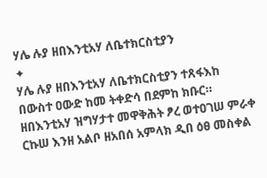ሃሌ ሉያ ዘበእንቲአሃ ለቤተክርስቲያን
✦
ሃሌ ሉያ ዘበእንቲአሃ ለቤተክርስቲያን ተጸፋእከ በውስተ ዐውድ ከመ ትቀድሳ በደምከ ክቡር። ዘበእንቲአሃ ዝግሃታተ መዋቅሕት ፆረ ወተዐገሠ ምራቀ ርኩሠ እንዘ አልቦ ዘአበሰ አምላክ ዲበ ዕፀ መስቀል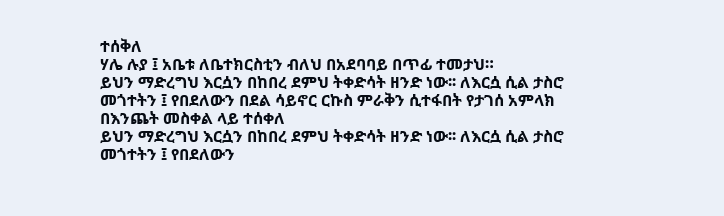ተሰቅለ
ሃሌ ሉያ ፤ አቤቱ ለቤተክርስቲን ብለህ በአደባባይ በጥፊ ተመታህ።
ይህን ማድረግህ እርሷን በከበረ ደምህ ትቀድሳት ዘንድ ነው፡፡ ለእርሷ ሲል ታስሮ መጎተትን ፤ የበደለውን በደል ሳይኖር ርኩስ ምራቅን ሲተፋበት የታገሰ አምላክ በእንጨት መስቀል ላይ ተሰቀለ
ይህን ማድረግህ እርሷን በከበረ ደምህ ትቀድሳት ዘንድ ነው፡፡ ለእርሷ ሲል ታስሮ መጎተትን ፤ የበደለውን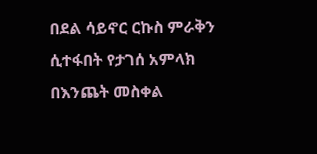በደል ሳይኖር ርኩስ ምራቅን ሲተፋበት የታገሰ አምላክ በእንጨት መስቀል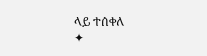ላይ ተሰቀለ
✦